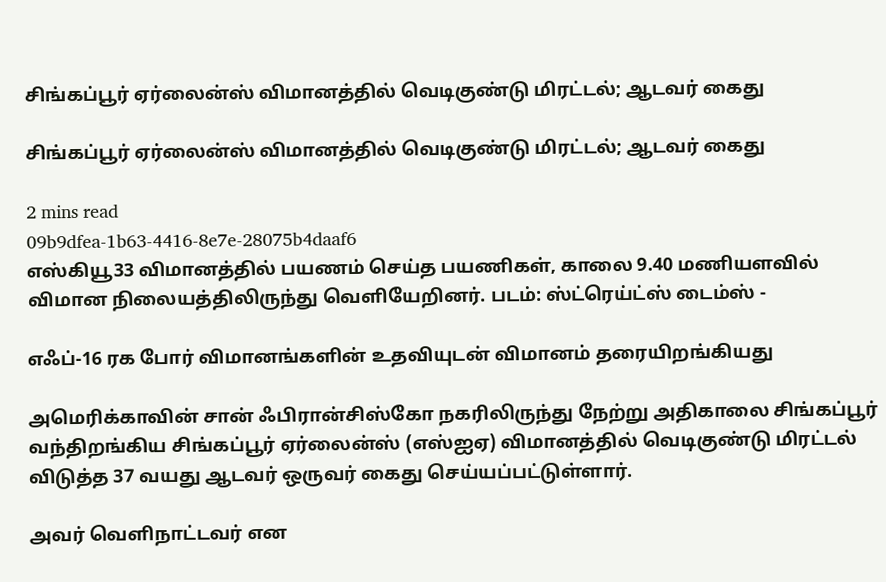சிங்கப்பூர் ஏர்லைன்ஸ் விமானத்தில் வெடிகுண்டு மிரட்டல்; ஆடவர் கைது

சிங்கப்பூர் ஏர்லைன்ஸ் விமானத்தில் வெடிகுண்டு மிரட்டல்; ஆடவர் கைது

2 mins read
09b9dfea-1b63-4416-8e7e-28075b4daaf6
எஸ்கியூ33 விமானத்தில் பயணம் செய்த பயணிகள், காலை 9.40 மணியளவில் விமான நிலையத்திலிருந்து வெளியேறினர். படம்: ஸ்ட்ரெய்ட்ஸ் டைம்ஸ் -

எஃப்-16 ரக போர் விமானங்களின் உதவியுடன் விமானம் தரையிறங்கியது

அமெரிக்காவின் சான் ஃபிரான்சிஸ்கோ நகரிலிருந்து நேற்று அதிகாலை சிங்கப்பூர் வந்திறங்கிய சிங்கப்பூர் ஏர்லைன்ஸ் (எஸ்ஐஏ) விமானத்தில் வெடிகுண்டு மிரட்டல் விடுத்த 37 வயது ஆடவர் ஒருவர் கைது செய்யப்பட்டுள்ளார்.

அவர் வெளிநாட்டவர் என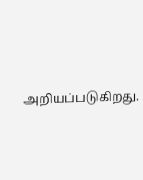அறியப்படுகிறது.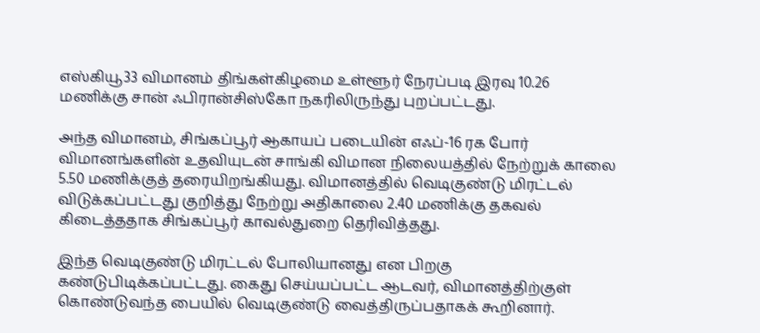எஸ்கியூ33 விமானம் திங்கள்கிழமை உள்ளூர் நேரப்படி இரவு 10.26 மணிக்கு சான் ஃபிரான்சிஸ்கோ நகரிலிருந்து புறப்பட்டது.

அந்த விமானம், சிங்கப்பூர் ஆகாயப் படையின் எஃப்-16 ரக போர் விமானங்களின் உதவியுடன் சாங்கி விமான நிலையத்தில் நேற்றுக் காலை 5.50 மணிக்குத் தரையிறங்கியது. விமானத்தில் வெடிகுண்டு மிரட்டல் விடுக்கப்பட்டது குறித்து நேற்று அதிகாலை 2.40 மணிக்கு தகவல் கிடைத்ததாக சிங்கப்பூர் காவல்துறை தெரிவித்தது.

இந்த வெடிகுண்டு மிரட்டல் போலியானது என பிறகு கண்டுபிடிக்கப்பட்டது. கைது செய்யப்பட்ட ஆடவர், விமானத்திற்குள் கொண்டுவந்த பையில் வெடிகுண்டு வைத்திருப்பதாகக் கூறினார்.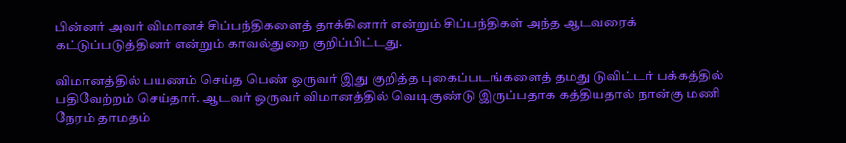பின்னர் அவர் விமானச் சிப்பந்திகளைத் தாக்கினார் என்றும் சிப்பந்திகள் அந்த ஆடவரைக் கட்டுப்படுத்தினர் என்றும் காவல்துறை குறிப்பிட்டது.

விமானத்தில் பயணம் செய்த பெண் ஒருவர் இது குறித்த புகைப்படங்களைத் தமது டுவிட்டர் பக்கத்தில் பதிவேற்றம் செய்தார். ஆடவர் ஒருவர் விமானத்தில் வெடிகுண்டு இருப்பதாக கத்தியதால் நான்கு மணி நேரம் தாமதம்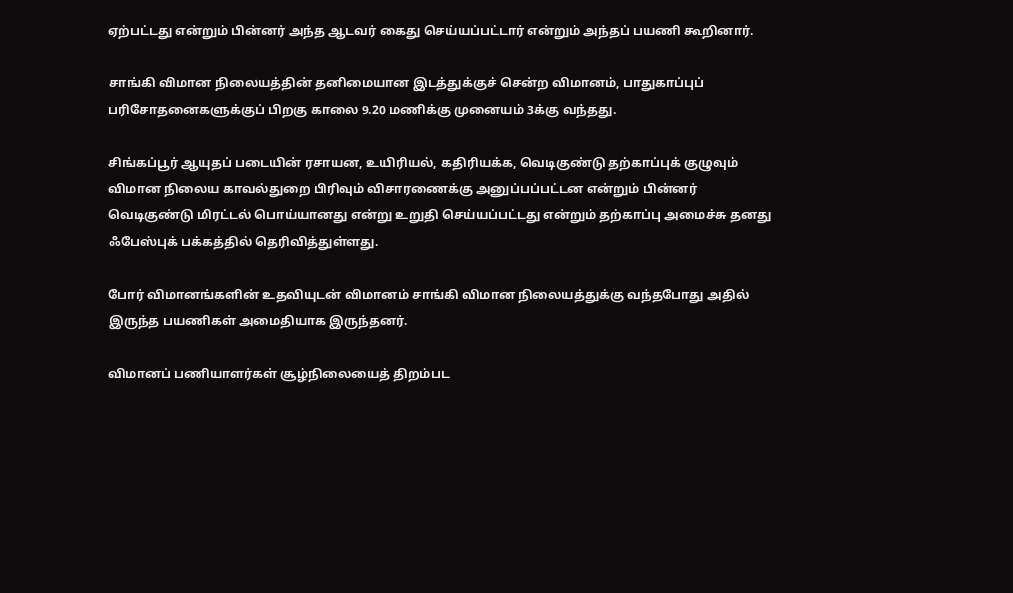ஏற்பட்டது என்றும் பின்னர் அந்த ஆடவர் கைது செய்யப்பட்டார் என்றும் அந்தப் பயணி கூறினார்.

சாங்கி விமான நிலையத்தின் தனிமையான இடத்துக்குச் சென்ற விமானம், பாதுகாப்புப் பரிசோதனைகளுக்குப் பிறகு காலை 9.20 மணிக்கு முனையம் 3க்கு வந்தது.

சிங்கப்பூர் ஆயுதப் படையின் ரசாயன, உயிரியல், கதிரியக்க, வெடிகுண்டு தற்காப்புக் குழுவும் விமான நிலைய காவல்துறை பிரிவும் விசாரணைக்கு அனுப்பப்பட்டன என்றும் பின்னர் வெடிகுண்டு மிரட்டல் பொய்யானது என்று உறுதி செய்யப்பட்டது என்றும் தற்காப்பு அமைச்சு தனது ஃபேஸ்புக் பக்கத்தில் தெரிவித்துள்ளது.

போர் விமானங்களின் உதவியுடன் விமானம் சாங்கி விமான நிலையத்துக்கு வந்தபோது அதில் இருந்த பயணிகள் அமைதியாக இருந்தனர்.

விமானப் பணியாளர்கள் சூழ்நிலையைத் திறம்பட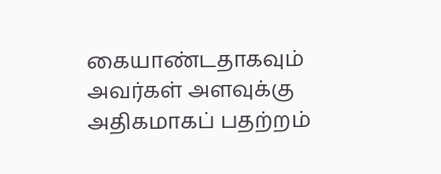கையாண்டதாகவும் அவர்கள் அளவுக்கு அதிகமாகப் பதற்றம்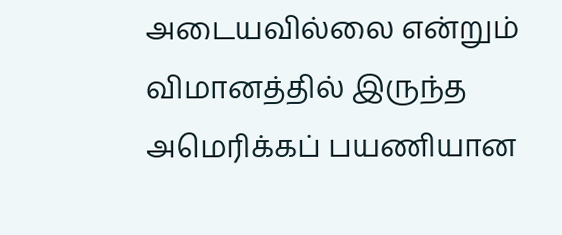அடையவில்லை என்றும் விமானத்தில் இருந்த அமெரிக்கப் பயணியான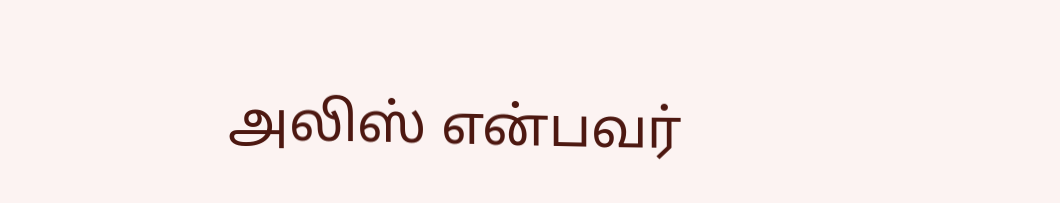அலிஸ் என்பவர்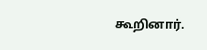கூறினார்.